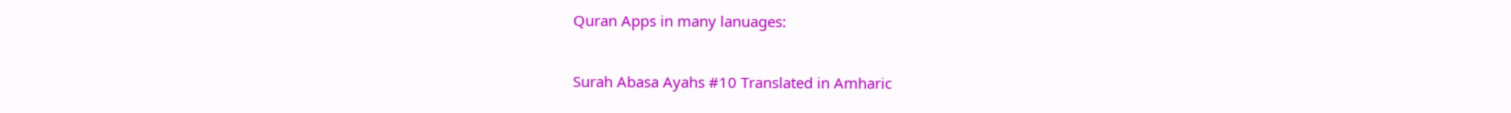Quran Apps in many lanuages:

Surah Abasa Ayahs #10 Translated in Amharic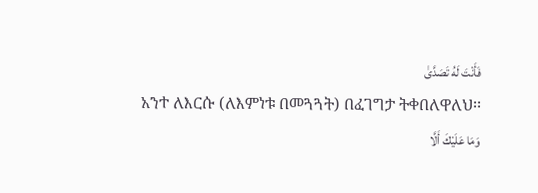فَأَنْتَ لَهُ تَصَدَّىٰ
አንተ ለእርሱ (ለእምነቱ በመጓጓት) በፈገግታ ትቀበለዋለህ፡፡
وَمَا عَلَيْكَ أَلَّا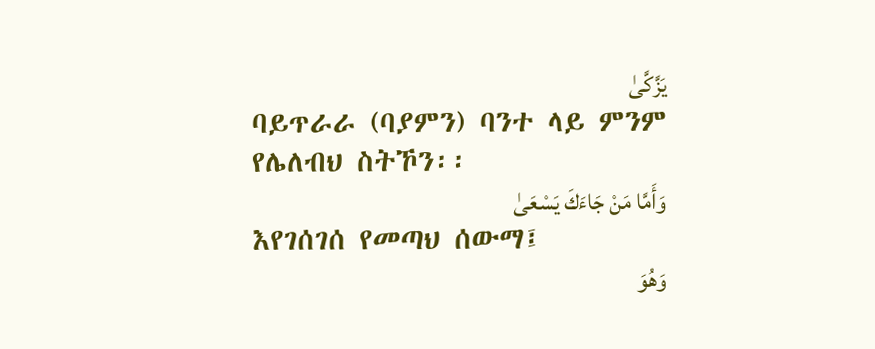يَزَّكَّىٰ
ባይጥራራ (ባያምን) ባንተ ላይ ምንም የሌለብህ ስትኾን፡፡
وَأَمَّا مَنْ جَاءَكَ يَسْعَىٰ
እየገሰገሰ የመጣህ ሰውማ፤
وَهُوَ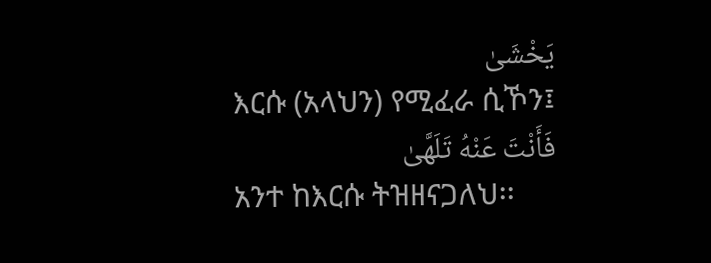يَخْشَىٰ
እርሱ (አላህን) የሚፈራ ሲኾን፤
فَأَنْتَ عَنْهُ تَلَهَّىٰ
አንተ ከእርሱ ትዝዘናጋለህ፡፡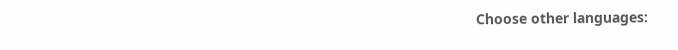Choose other languages: